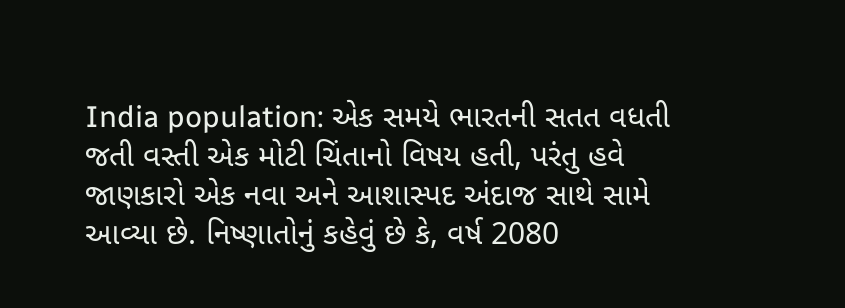India population: એક સમયે ભારતની સતત વધતી જતી વસ્તી એક મોટી ચિંતાનો વિષય હતી, પરંતુ હવે જાણકારો એક નવા અને આશાસ્પદ અંદાજ સાથે સામે આવ્યા છે. નિષ્ણાતોનું કહેવું છે કે, વર્ષ 2080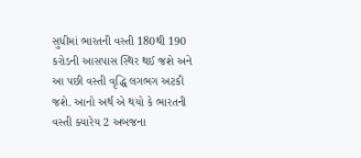સુધીમાં ભારતની વસ્તી 180થી 190 કરોડની આસપાસ સ્થિર થઈ જશે અને આ પછી વસ્તી વૃદ્ધિ લગભગ અટકી જશે. આનો અર્થ એ થયો કે ભારતની વસ્તી ક્યારેય 2 અબજના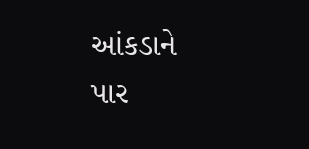આંકડાને પાર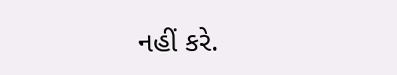નહીં કરે.